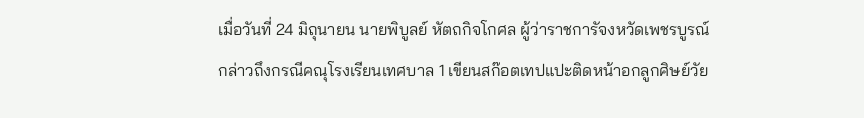เมื่อวันที่ 24 มิถุนายน นายพิบูลย์ หัตถกิจโกศล ผู้ว่าราชการัจงหวัดเพชรบูรณ์ กล่าวถึงกรณีคณุโรงเรียนเทศบาล 1 เขียนสก๊อตเทปแปะติดหน้าอกลูกศิษย์วัย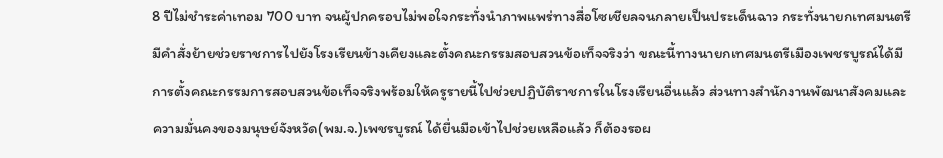8 ปีไม่ชำระค่าเทอม 700 บาท จนผู้ปกครอบไม่พอใจกระทั่งนำภาพแพร่ทางสื่อโซเชียลจนกลายเป็นประเด็นฉาว กระทั่งนายกเทศมนตรีมีคำสั่งย้ายช่วยราชการไปยังโรงเรียนข้างเคียงและตั้งคณะกรรมสอบสวนข้อเท็จจริงว่า ขณะนี้ทางนายกเทศมนตรีเมืองเพชรบูรณ์ได้มีการตั้งคณะกรรมการสอบสวนข้อเท็จจริงพร้อมให้ครูรายนี้ไปช่วยปฏิบัติราชการในโรงเรียนอื่นแล้ว ส่วนทางสำนักงานพัฒนาสังคมและความมั่นคงของมนุษย์จังหวัด(พม.จ.)เพชรบูรณ์ ได้ยื่นมือเข้าไปช่วยเหลือแล้ว ก็ต้องรอผ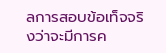ลการสอบข้อเท็จจริงว่าจะมีการค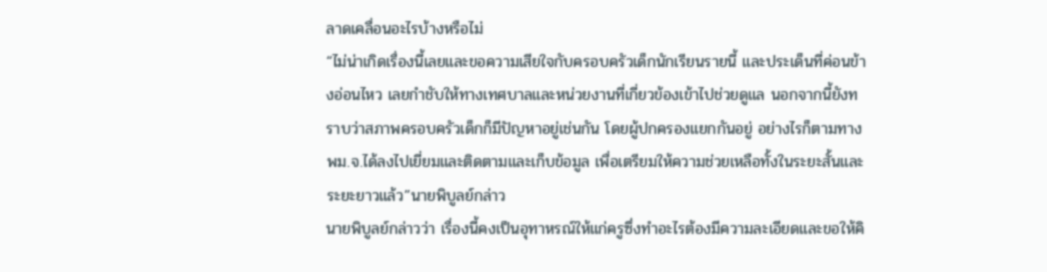ลาดเคลื่อนอะไรบ้างหรือไม่
“ไม่น่าเกิดเรื่องนี้เลยและขอความเสียใจกับครอบครัวเด็กนักเรียนรายนี้ และประเด็นที่ค่อนข้างอ่อนไหว เลยกำชับให้ทางเทศบาลและหน่วยงานที่เกี่ยวข้องเข้าไปช่วยดูแล นอกจากนี้ยังทราบว่าสภาพครอบครัวเด็กก็มีปัญหาอยู่เช่นกัน โดยผู้ปกครองแยกกันอยู่ อย่างไรก็ตามทาง พม.จ.ได้ลงไปเยี่ยมและติดตามและเก็บข้อมูล เพื่อเตรียมให้ความช่วยเหลือทั้งในระยะสั้นและระยะยาวแล้ว”นายพิบูลย์กล่าว
นายพิบูลย์กล่าวว่า เรื่องนี้คงเป็นอุทาหรณ์ให้แก่ครูซึ่งทำอะไรต้องมีความละเอียดและขอให้คิ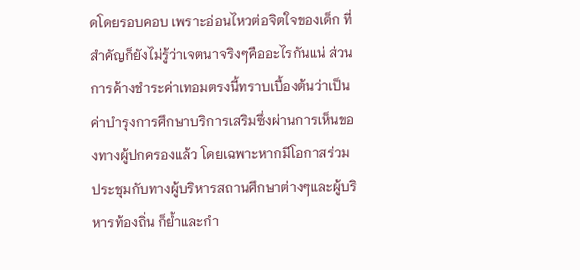ดโดยรอบคอบ เพราะอ่อนไหวต่อจิตใจของเด็ก ที่สำคัญก็ยังไม่รู้ว่าเจตนาจริงๆคืออะไรกันแน่ ส่วนการค้างชำระค่าเทอมตรงนี้ทราบเบื้องต้นว่าเป็นค่าบำรุงการศึกษาบริการเสริมซึ่งผ่านการเห็นของทางผู้ปกครองแล้ว โดยเฉพาะหากมีโอกาสร่วมประชุมกับทางผู้บริหารสถานศึกษาต่างๆและผู้บริหารท้องถิ่น ก็ย้ำและกำ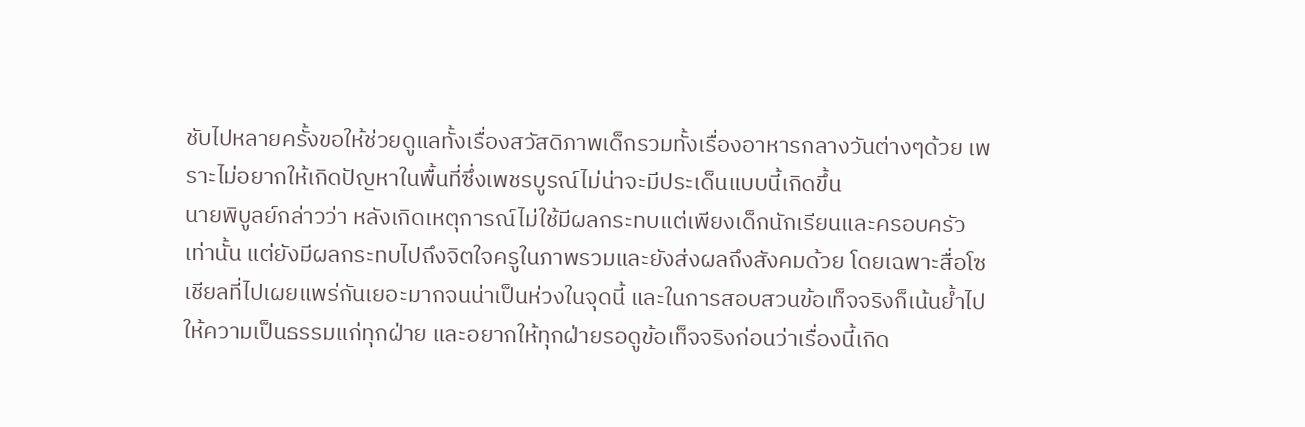ชับไปหลายครั้งขอให้ช่วยดูแลทั้งเรื่องสวัสดิภาพเด็กรวมทั้งเรื่องอาหารกลางวันต่างๆด้วย เพราะไม่อยากให้เกิดปัญหาในพื้นที่ซึ่งเพชรบูรณ์ไม่น่าจะมีประเด็นแบบนี้เกิดขึ้น
นายพิบูลย์กล่าวว่า หลังเกิดเหตุการณ์ไม่ใช้มีผลกระทบแต่เพียงเด็กนักเรียนและครอบครัวเท่านั้น แต่ยังมีผลกระทบไปถึงจิตใจครูในภาพรวมและยังส่งผลถึงสังคมด้วย โดยเฉพาะสื่อโซเชียลที่ไปเผยแพร่กันเยอะมากจนน่าเป็นห่วงในจุดนี้ และในการสอบสวนข้อเท็จจริงก็เน้นย้ำไปให้ความเป็นธรรมแก่ทุกฝ่าย และอยากให้ทุกฝ่ายรอดูข้อเท็จจริงก่อนว่าเรื่องนี้เกิด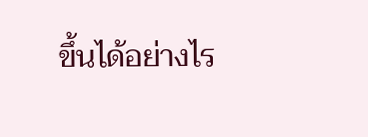ขึ้นได้อย่างไร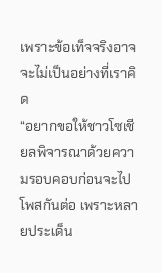เพราะข้อเท็จจริงอาจจะไม่เป็นอย่างที่เราคิด
“อยากขอให้ชาวโซเชียลพิจารณาด้วยความรอบคอบก่อนจะไปโพสกันต่อ เพราะหลายประเด็น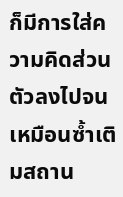ก็มีการใส่ความคิดส่วนตัวลงไปจนเหมือนซ้ำเติมสถาน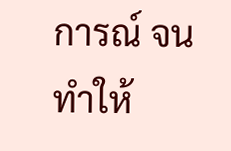การณ์ จนทำให้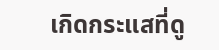เกิดกระแสที่ดู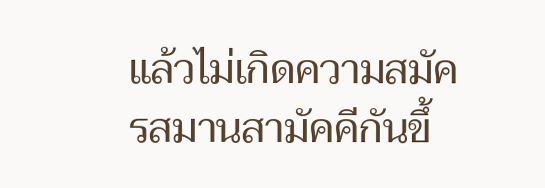แล้วไม่เกิดความสมัครสมานสามัคคีกันขึ้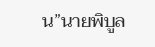น”นายพิบูล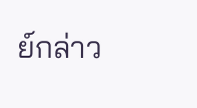ย์กล่าว